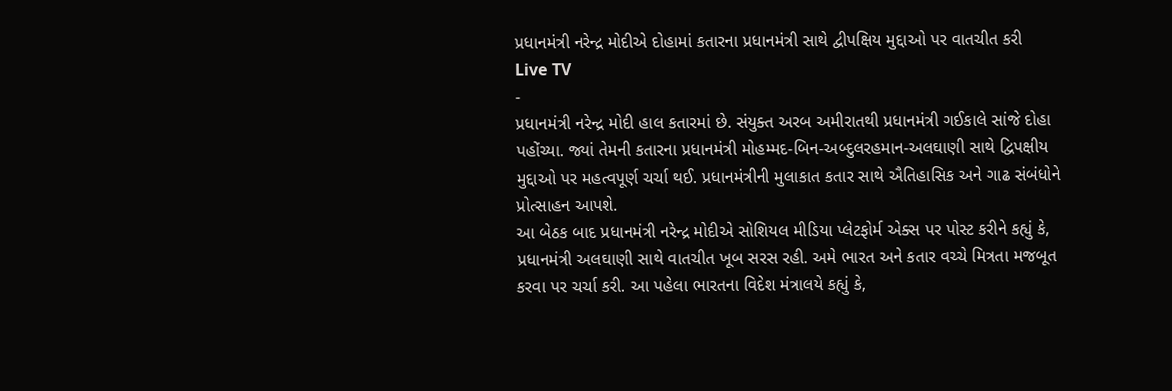પ્રધાનમંત્રી નરેન્દ્ર મોદીએ દોહામાં કતારના પ્રધાનમંત્રી સાથે દ્વીપક્ષિય મુદ્દાઓ પર વાતચીત કરી
Live TV
-
પ્રધાનમંત્રી નરેન્દ્ર મોદી હાલ કતારમાં છે. સંયુક્ત અરબ અમીરાતથી પ્રધાનમંત્રી ગઈકાલે સાંજે દોહા પહોંચ્યા. જ્યાં તેમની કતારના પ્રધાનમંત્રી મોહમ્મદ-બિન-અબ્દુલરહમાન-અલઘાણી સાથે દ્વિપક્ષીય મુદ્દાઓ પર મહત્વપૂર્ણ ચર્ચા થઈ. પ્રધાનમંત્રીની મુલાકાત કતાર સાથે ઐતિહાસિક અને ગાઢ સંબંધોને પ્રોત્સાહન આપશે.
આ બેઠક બાદ પ્રધાનમંત્રી નરેન્દ્ર મોદીએ સોશિયલ મીડિયા પ્લેટફોર્મ એક્સ પર પોસ્ટ કરીને કહ્યું કે, પ્રધાનમંત્રી અલઘાણી સાથે વાતચીત ખૂબ સરસ રહી. અમે ભારત અને કતાર વચ્ચે મિત્રતા મજબૂત કરવા પર ચર્ચા કરી. આ પહેલા ભારતના વિદેશ મંત્રાલયે કહ્યું કે,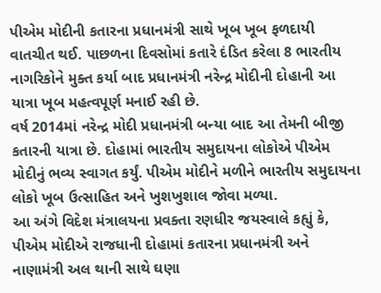પીએમ મોદીની કતારના પ્રધાનમંત્રી સાથે ખૂબ ખૂબ ફળદાયી વાતચીત થઈ. પાછળના દિવસોમાં કતારે દંડિત કરેલા 8 ભારતીય નાગરિકોને મુક્ત કર્યા બાદ પ્રધાનમંત્રી નરેન્દ્ર મોદીની દોહાની આ યાત્રા ખૂબ મહત્વપૂર્ણ મનાઈ રહી છે.
વર્ષ 2014માં નરેન્દ્ર મોદી પ્રધાનમંત્રી બન્યા બાદ આ તેમની બીજી કતારની યાત્રા છે. દોહામાં ભારતીય સમુદાયના લોકોએ પીએમ મોદીનું ભવ્ય સ્વાગત કર્યું. પીએમ મોદીને મળીને ભારતીય સમુદાયના લોકો ખૂબ ઉત્સાહિત અને ખુશખુશાલ જોવા મળ્યા.
આ અંગે વિદેશ મંત્રાલયના પ્રવક્તા રણધીર જયસ્વાલે કહ્યું કે, પીએમ મોદીએ રાજધાની દોહામાં કતારના પ્રધાનમંત્રી અને નાણામંત્રી અલ થાની સાથે ઘણા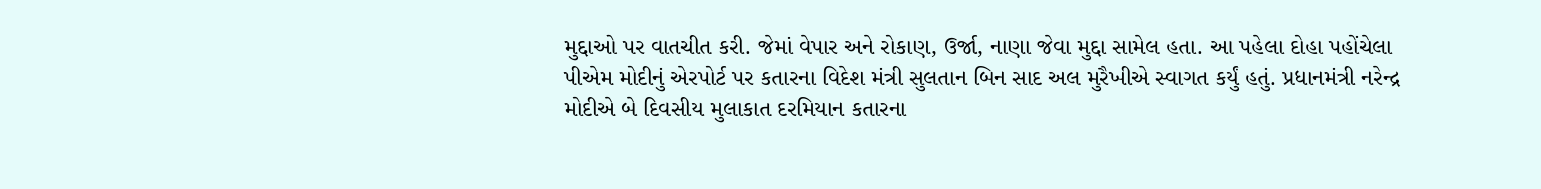મુદ્દાઓ પર વાતચીત કરી. જેમાં વેપાર અને રોકાણ, ઉર્જા, નાણા જેવા મુદ્દા સામેલ હતા. આ પહેલા દોહા પહોંચેલા પીએમ મોદીનું એરપોર્ટ પર કતારના વિદેશ મંત્રી સુલતાન બિન સાદ અલ મુરૈખીએ સ્વાગત કર્યું હતું. પ્રધાનમંત્રી નરેન્દ્ર મોદીએ બે દિવસીય મુલાકાત દરમિયાન કતારના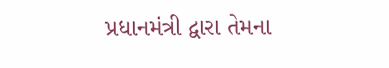પ્રધાનમંત્રી દ્વારા તેમના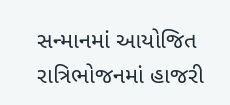સન્માનમાં આયોજિત રાત્રિભોજનમાં હાજરી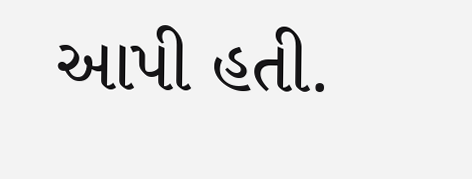આપી હતી.